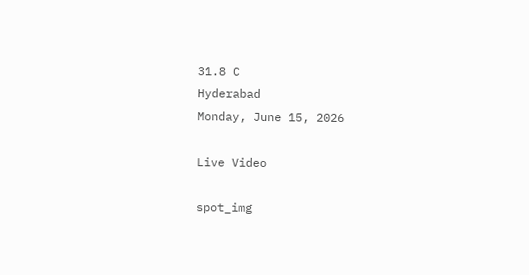31.8 C
Hyderabad
Monday, June 15, 2026

Live Video

spot_img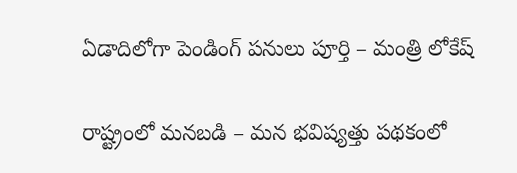ఏడాదిలోగా పెండింగ్ పనులు పూర్తి – మంత్రి లోకేష్

రాష్ట్రంలో మనబడి – మన భవిష్యత్తు పథకంలో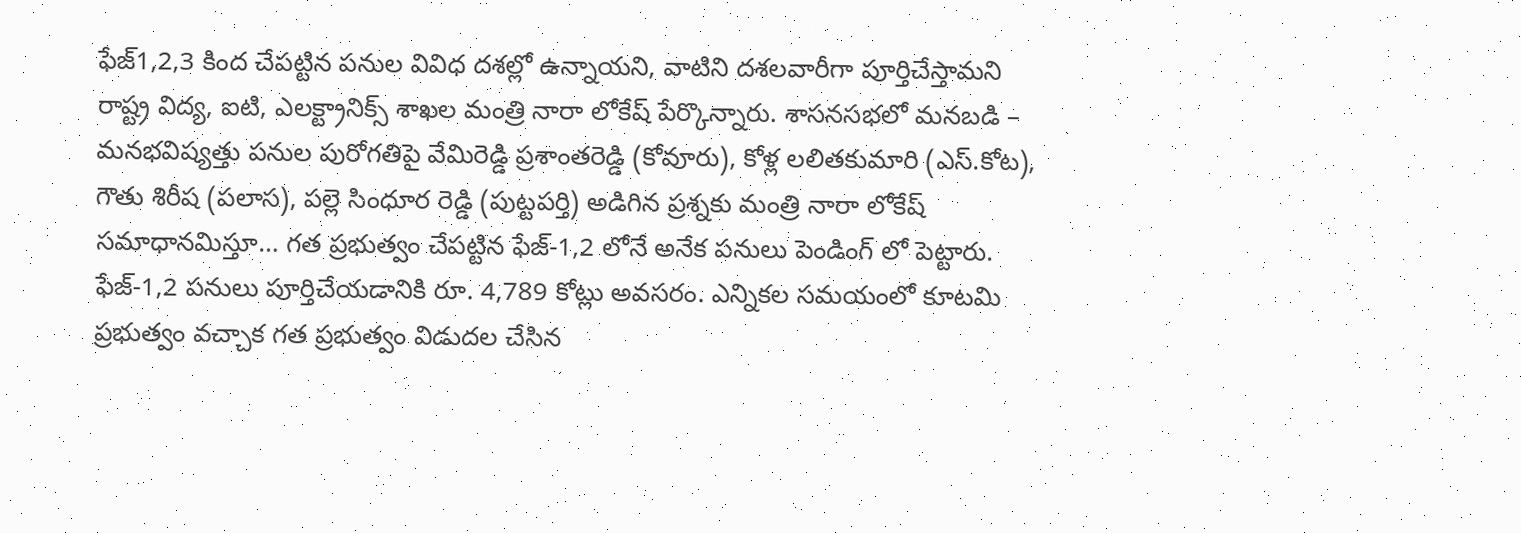ఫేజ్1,2,3 కింద చేపట్టిన పనుల వివిధ దశల్లో ఉన్నాయని, వాటిని దశలవారీగా పూర్తిచేస్తామని రాష్ట్ర విద్య, ఐటి, ఎలక్ట్రానిక్స్ శాఖల మంత్రి నారా లోకేష్ పేర్కొన్నారు. శాసనసభలో మనబడి – మనభవిష్యత్తు పనుల పురోగతిపై వేమిరెడ్డి ప్రశాంతరెడ్డి (కోవూరు), కోళ్ల లలితకుమారి (ఎస్.కోట), గౌతు శిరీష (పలాస), పల్లె సింధూర రెడ్డి (పుట్టపర్తి) అడిగిన ప్రశ్నకు మంత్రి నారా లోకేష్ సమాధానమిస్తూ… గత ప్రభుత్వం చేపట్టిన ఫేజ్-1,2 లోనే అనేక పనులు పెండింగ్ లో పెట్టారు. ఫేజ్-1,2 పనులు పూర్తిచేయడానికి రూ. 4,789 కోట్లు అవసరం. ఎన్నికల సమయంలో కూటమి ప్రభుత్వం వచ్చాక గత ప్రభుత్వం విడుదల చేసిన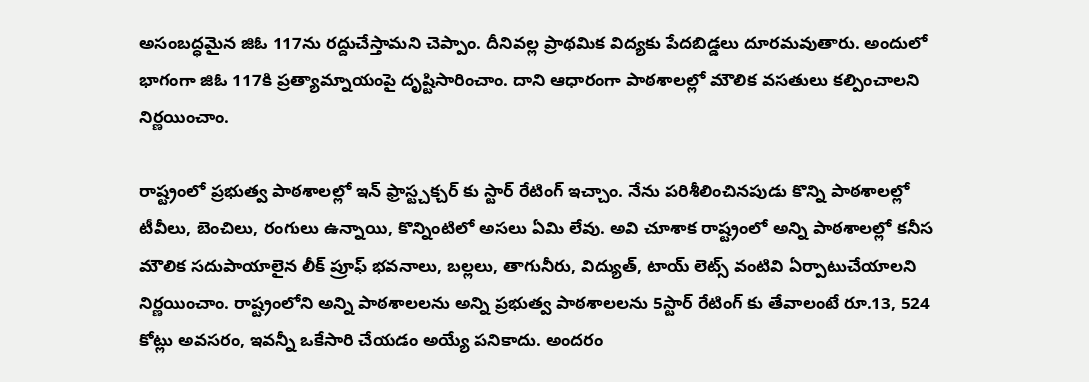అసంబద్ధమైన జిఓ 117ను రద్దుచేస్తామని చెప్పాం. దీనివల్ల ప్రాథమిక విద్యకు పేదబిడ్డలు దూరమవుతారు. అందులో భాగంగా జిఓ 117కి ప్రత్యామ్నాయంపై దృష్టిసారించాం. దాని ఆధారంగా పాఠశాలల్లో మౌలిక వసతులు కల్పించాలని నిర్ణయించాం.

రాష్ట్రంలో ప్రభుత్వ పాఠశాలల్లో ఇన్ ఫ్రాస్ట్చక్చర్ కు స్టార్ రేటింగ్ ఇచ్చాం. నేను పరిశీలించినపుడు కొన్ని పాఠశాలల్లో టీవీలు, బెంచిలు, రంగులు ఉన్నాయి, కొన్నింటిలో అసలు ఏమి లేవు. అవి చూశాక రాష్ట్రంలో అన్ని పాఠశాలల్లో కనీస మౌలిక సదుపాయాలైన లీక్ ప్రూఫ్ భవనాలు, బల్లలు, తాగునీరు, విద్యుత్, టాయ్ లెట్స్ వంటివి ఏర్పాటుచేయాలని నిర్ణయించాం. రాష్ట్రంలోని అన్ని పాఠశాలలను అన్ని ప్రభుత్వ పాఠశాలలను 5స్టార్ రేటింగ్ కు తేవాలంటే రూ.13, 524 కోట్లు అవసరం, ఇవన్నీ ఒకేసారి చేయడం అయ్యే పనికాదు. అందరం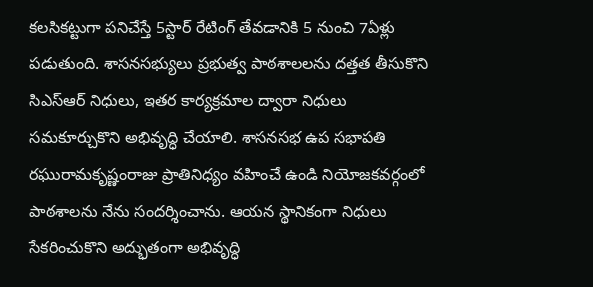కలసికట్టుగా పనిచేస్తే 5స్టార్ రేటింగ్ తేవడానికి 5 నుంచి 7ఏళ్లు పడుతుంది. శాసనసభ్యులు ప్రభుత్వ పాఠశాలలను దత్తత తీసుకొని సిఎస్ఆర్ నిధులు, ఇతర కార్యక్రమాల ద్వారా నిధులు సమకూర్చుకొని అభివృద్ధి చేయాలి. శాసనసభ ఉప సభాపతి రఘురామకృష్ణంరాజు ప్రాతినిధ్యం వహించే ఉండి నియోజకవర్గంలో పాఠశాలను నేను సందర్శించాను. ఆయన స్థానికంగా నిధులు సేకరించుకొని అద్భుతంగా అభివృద్ధి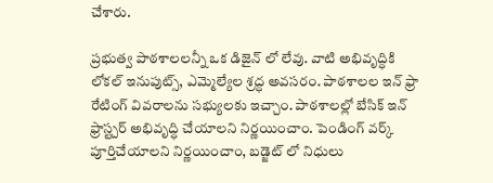చేశారు.

ప్రభుత్వ పాఠశాలలన్నీ ఒక డిజైన్ లో లేవు. వాటి అభివృద్ధికి లోకల్ ఇనుపుట్స్, ఎమ్మెల్యేల శ్రద్ధ అవసరం. పాఠశాలల ఇన్ ఫ్రా రేటింగ్ వివరాలను సభ్యులకు ఇచ్చాం. పాఠశాలల్లో బేసిక్ ఇన్ ఫ్రాస్ట్చర్ అభివృద్ధి చేయాలని నిర్ణయించాం. పెండింగ్ వర్క్ పూర్తిచేయాలని నిర్ణయించాం, బడ్జెట్ లో నిధులు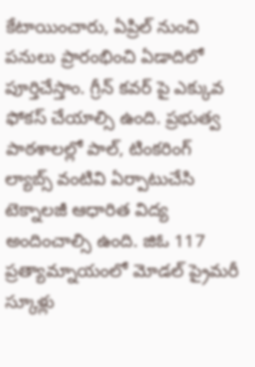కేటాయించారు, ఏప్రిల్ నుంచి పనులు ప్రారంభించి ఏడాదిలో పూర్తిచేస్తాం. గ్రీన్ కవర్ పై ఎక్కువ ఫోకస్ చేయాల్సి ఉంది. ప్రభుత్వ పాఠశాలల్లో పాల్, టింకరింగ్ ల్యాబ్స్ వంటివి ఏర్పాటుచేసి టెక్నాలజీ ఆధారిత విద్య అందించాల్సి ఉంది. జిఓ 117 ప్రత్యామ్నాయంలో మోడల్ ప్రైమరీ స్కూళ్లు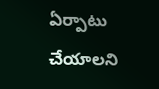ఏర్పాటు చేయాలని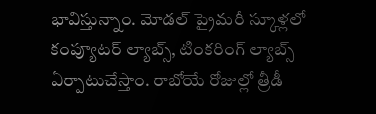భావిస్తున్నాం. మోడల్ ప్రైమరీ స్కూళ్లలో కంప్యూటర్ ల్యాబ్స్, టింకరింగ్ ల్యాబ్స్ ఏర్పాటుచేస్తాం. రాబోయే రోజుల్లో త్రీడీ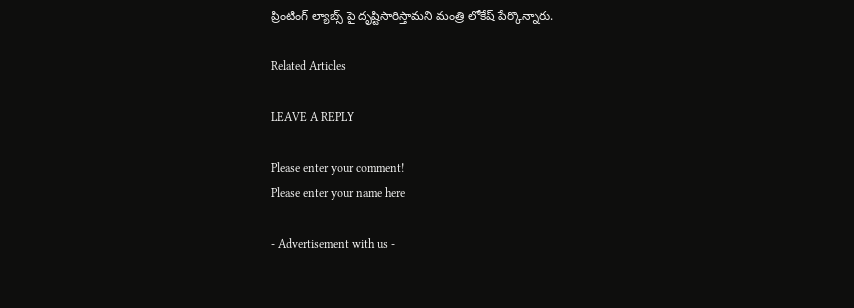ప్రింటింగ్ ల్యాబ్స్ పై దృష్టిసారిస్తామని మంత్రి లోకేష్ పేర్కొన్నారు.

Related Articles

LEAVE A REPLY

Please enter your comment!
Please enter your name here

- Advertisement with us -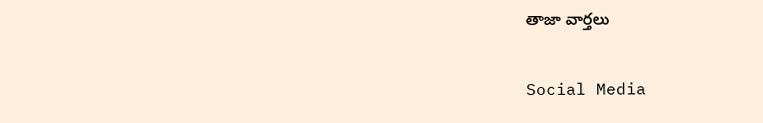తాజా వార్తలు

Social Media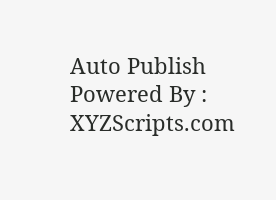Auto Publish Powered By : XYZScripts.com